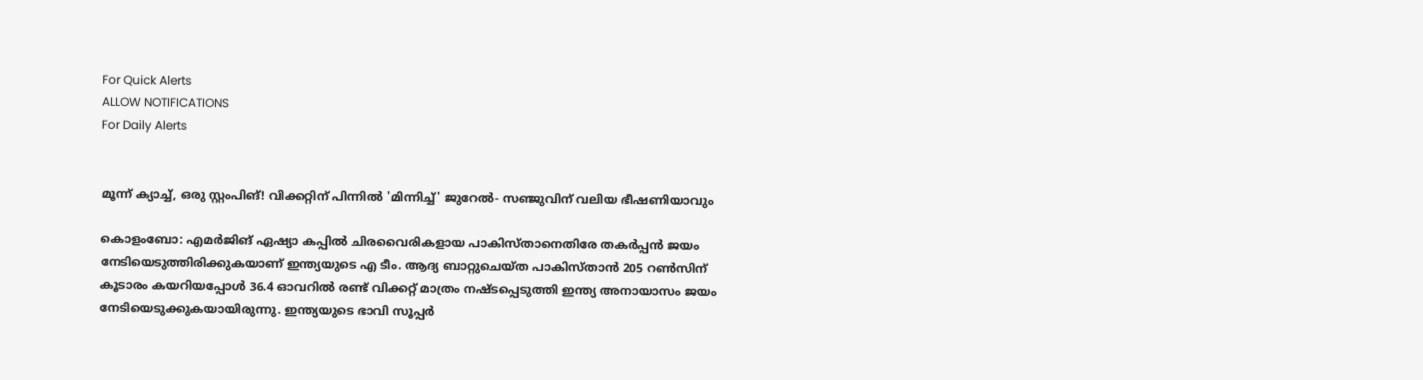For Quick Alerts
ALLOW NOTIFICATIONS
For Daily Alerts


മൂന്ന് ക്യാച്ച്, ഒരു സ്റ്റംപിങ്! വിക്കറ്റിന് പിന്നില്‍ 'മിന്നിച്ച്' ജുറേല്‍- സഞ്ജുവിന് വലിയ ഭീഷണിയാവും

കൊളംബോ: എമര്‍ജിങ് ഏഷ്യാ കപ്പില്‍ ചിരവൈരികളായ പാകിസ്താനെതിരേ തകര്‍പ്പന്‍ ജയം നേടിയെടുത്തിരിക്കുകയാണ് ഇന്ത്യയുടെ എ ടീം. ആദ്യ ബാറ്റുചെയ്ത പാകിസ്താന്‍ 205 റണ്‍സിന് കൂടാരം കയറിയപ്പോള്‍ 36.4 ഓവറില്‍ രണ്ട് വിക്കറ്റ് മാത്രം നഷ്ടപ്പെടുത്തി ഇന്ത്യ അനായാസം ജയം നേടിയെടുക്കുകയായിരുന്നു. ഇന്ത്യയുടെ ഭാവി സൂപ്പര്‍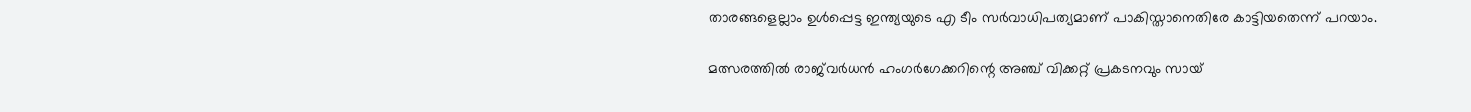താരങ്ങളെല്ലാം ഉള്‍പ്പെട്ട ഇന്ത്യയുടെ എ ടീം സര്‍വാധിപത്യമാണ് പാകിസ്താനെതിരേ കാട്ടിയതെന്ന് പറയാം.

മത്സരത്തില്‍ രാജ്‌വര്‍ധന്‍ ഹംഗര്‍ഗേക്കറിന്റെ അഞ്ച് വിക്കറ്റ് പ്രകടനവും സായ്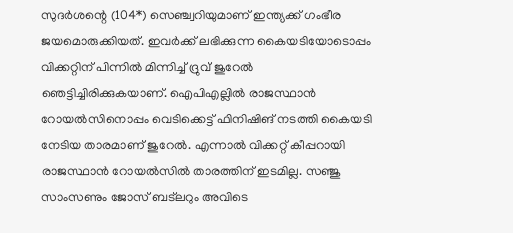സുദര്‍ശന്റെ (104*) സെഞ്ച്വറിയുമാണ് ഇന്ത്യക്ക് ഗംഭീര ജയമൊരുക്കിയത്. ഇവര്‍ക്ക് ലഭിക്കുന്ന കൈയടിയോടൊപ്പം വിക്കറ്റിന് പിന്നില്‍ മിന്നിച്ച് ദ്രുവ് ജുറേല്‍ ഞെട്ടിച്ചിരിക്കുകയാണ്. ഐപിഎല്ലില്‍ രാജസ്ഥാന്‍ റോയല്‍സിനൊപ്പം വെടിക്കെട്ട് ഫിനിഷിങ് നടത്തി കൈയടി നേടിയ താരമാണ് ജുറേല്‍. എന്നാല്‍ വിക്കറ്റ് കീപ്പറായി രാജസ്ഥാന്‍ റോയല്‍സില്‍ താരത്തിന് ഇടമില്ല. സഞ്ജു സാംസണും ജോസ് ബട്‌ലറും അവിടെ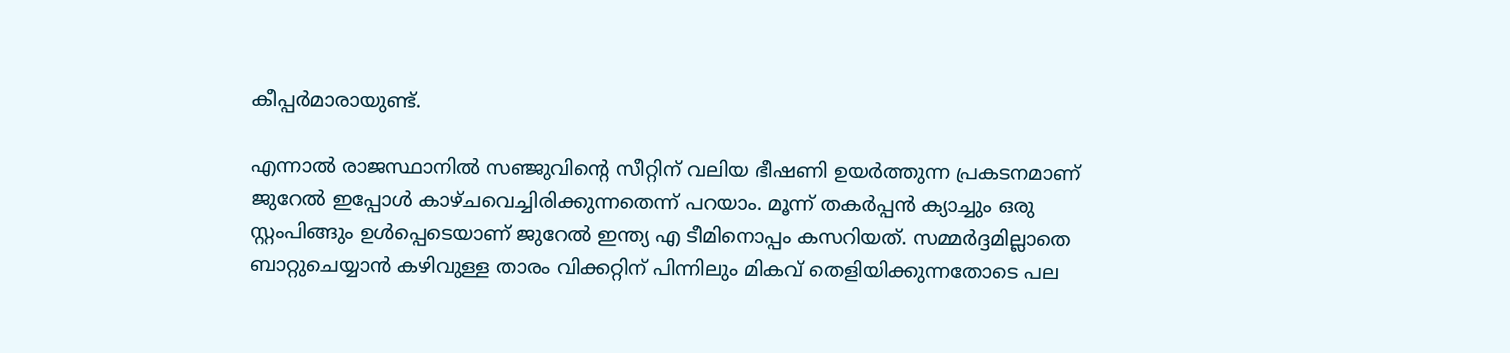കീപ്പര്‍മാരായുണ്ട്.

എന്നാല്‍ രാജസ്ഥാനില്‍ സഞ്ജുവിന്റെ സീറ്റിന് വലിയ ഭീഷണി ഉയര്‍ത്തുന്ന പ്രകടനമാണ് ജുറേല്‍ ഇപ്പോള്‍ കാഴ്ചവെച്ചിരിക്കുന്നതെന്ന് പറയാം. മൂന്ന് തകര്‍പ്പന്‍ ക്യാച്ചും ഒരു സ്റ്റംപിങ്ങും ഉള്‍പ്പെടെയാണ് ജുറേല്‍ ഇന്ത്യ എ ടീമിനൊപ്പം കസറിയത്. സമ്മര്‍ദ്ദമില്ലാതെ ബാറ്റുചെയ്യാന്‍ കഴിവുള്ള താരം വിക്കറ്റിന് പിന്നിലും മികവ് തെളിയിക്കുന്നതോടെ പല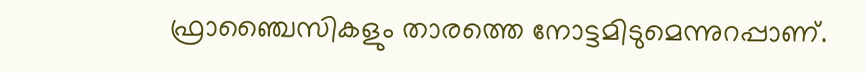ഫ്രാഞ്ചൈസികളും താരത്തെ നോട്ടമിടുമെന്നുറപ്പാണ്.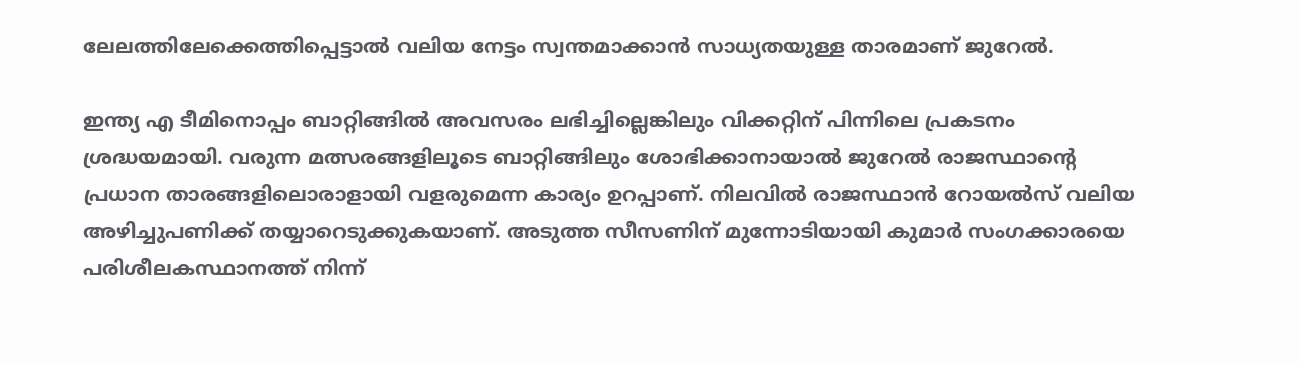ലേലത്തിലേക്കെത്തിപ്പെട്ടാല്‍ വലിയ നേട്ടം സ്വന്തമാക്കാന്‍ സാധ്യതയുള്ള താരമാണ് ജുറേല്‍.

ഇന്ത്യ എ ടീമിനൊപ്പം ബാറ്റിങ്ങില്‍ അവസരം ലഭിച്ചില്ലെങ്കിലും വിക്കറ്റിന് പിന്നിലെ പ്രകടനം ശ്രദ്ധയമായി. വരുന്ന മത്സരങ്ങളിലൂടെ ബാറ്റിങ്ങിലും ശോഭിക്കാനായാല്‍ ജുറേല്‍ രാജസ്ഥാന്റെ പ്രധാന താരങ്ങളിലൊരാളായി വളരുമെന്ന കാര്യം ഉറപ്പാണ്. നിലവില്‍ രാജസ്ഥാന്‍ റോയല്‍സ് വലിയ അഴിച്ചുപണിക്ക് തയ്യാറെടുക്കുകയാണ്. അടുത്ത സീസണിന് മുന്നോടിയായി കുമാര്‍ സംഗക്കാരയെ പരിശീലകസ്ഥാനത്ത് നിന്ന്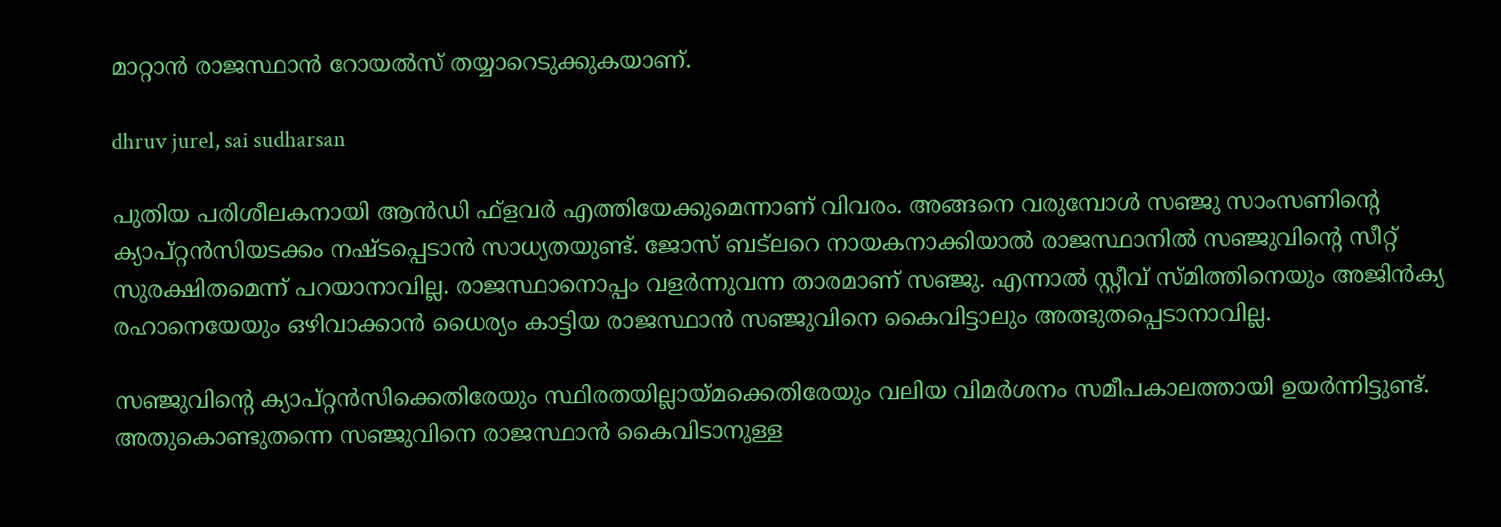മാറ്റാന്‍ രാജസ്ഥാന്‍ റോയല്‍സ് തയ്യാറെടുക്കുകയാണ്.

dhruv jurel, sai sudharsan

പുതിയ പരിശീലകനായി ആന്‍ഡി ഫ്‌ളവര്‍ എത്തിയേക്കുമെന്നാണ് വിവരം. അങ്ങനെ വരുമ്പോള്‍ സഞ്ജു സാംസണിന്റെ ക്യാപ്റ്റന്‍സിയടക്കം നഷ്ടപ്പെടാന്‍ സാധ്യതയുണ്ട്. ജോസ് ബട്‌ലറെ നായകനാക്കിയാല്‍ രാജസ്ഥാനില്‍ സഞ്ജുവിന്റെ സീറ്റ് സുരക്ഷിതമെന്ന് പറയാനാവില്ല. രാജസ്ഥാനൊപ്പം വളര്‍ന്നുവന്ന താരമാണ് സഞ്ജു. എന്നാല്‍ സ്റ്റീവ് സ്മിത്തിനെയും അജിന്‍ക്യ രഹാനെയേയും ഒഴിവാക്കാന്‍ ധൈര്യം കാട്ടിയ രാജസ്ഥാന്‍ സഞ്ജുവിനെ കൈവിട്ടാലും അത്ഭുതപ്പെടാനാവില്ല.

സഞ്ജുവിന്റെ ക്യാപ്റ്റന്‍സിക്കെതിരേയും സ്ഥിരതയില്ലായ്മക്കെതിരേയും വലിയ വിമര്‍ശനം സമീപകാലത്തായി ഉയര്‍ന്നിട്ടുണ്ട്. അതുകൊണ്ടുതന്നെ സഞ്ജുവിനെ രാജസ്ഥാന്‍ കൈവിടാനുള്ള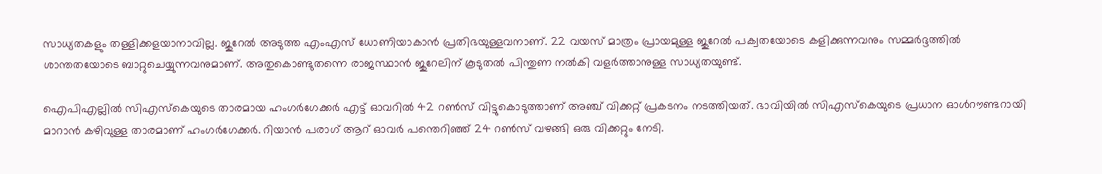സാധ്യതകളും തള്ളിക്കളയാനാവില്ല. ജുറേല്‍ അടുത്ത എംഎസ് ധോണിയാകാന്‍ പ്രതിഭയുള്ളവനാണ്. 22 വയസ് മാത്രം പ്രായമുള്ള ജുറേല്‍ പക്വതയോടെ കളിക്കുന്നവനും സമ്മര്‍ദ്ദത്തില്‍ ശാന്തതയോടെ ബാറ്റുചെയ്യുന്നവനുമാണ്. അതുകൊണ്ടുതന്നെ രാജസ്ഥാന്‍ ജുറേലിന് കൂടുതല്‍ പിന്തുണ നല്‍കി വളര്‍ത്താനുള്ള സാധ്യതയുണ്ട്.

ഐപിഎല്ലില്‍ സിഎസ്‌കെയുടെ താരമായ ഹംഗര്‍ഗേക്കര്‍ എട്ട് ഓവറില്‍ 42 റണ്‍സ് വിട്ടുകൊടുത്താണ് അഞ്ച് വിക്കറ്റ് പ്രകടനം നടത്തിയത്. ഭാവിയില്‍ സിഎസ്‌കെയുടെ പ്രധാന ഓള്‍റൗണ്ടറായി മാറാന്‍ കഴിവുള്ള താരമാണ് ഹംഗര്‍ഗേക്കര്‍. റിയാന്‍ പരാഗ് ആറ് ഓവര്‍ പന്തെറിഞ്ഞ് 24 റണ്‍സ് വഴങ്ങി ഒരു വിക്കറ്റും നേടി.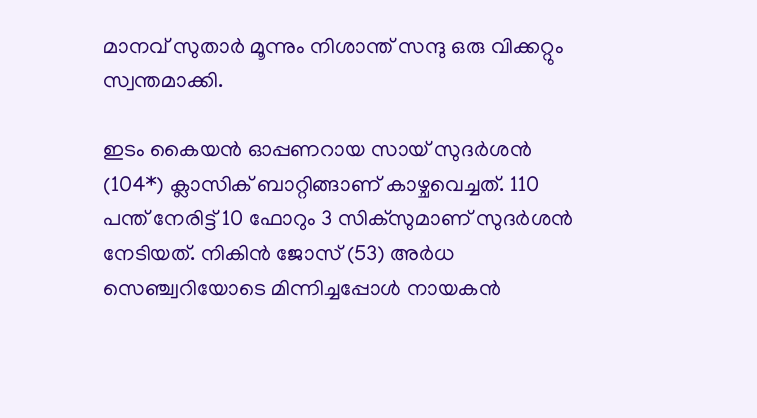മാനവ് സുതാര്‍ മൂന്നും നിശാന്ത് സന്ദു ഒരു വിക്കറ്റും സ്വന്തമാക്കി.

ഇടം കൈയന്‍ ഓപ്പണറായ സായ് സുദര്‍ശന്‍ (104*) ക്ലാസിക് ബാറ്റിങ്ങാണ് കാഴ്ചവെച്ചത്. 110 പന്ത് നേരിട്ട് 10 ഫോറും 3 സിക്‌സുമാണ് സുദര്‍ശന്‍ നേടിയത്. നികിന്‍ ജോസ് (53) അര്‍ധ സെഞ്ച്വറിയോടെ മിന്നിച്ചപ്പോള്‍ നായകന്‍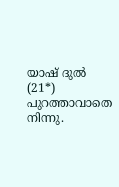യാഷ് ദുല്‍ (21*) പുറത്താവാതെ നിന്നു.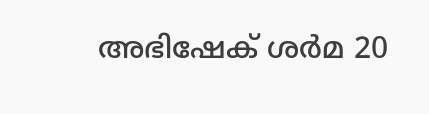അഭിഷേക് ശര്‍മ 20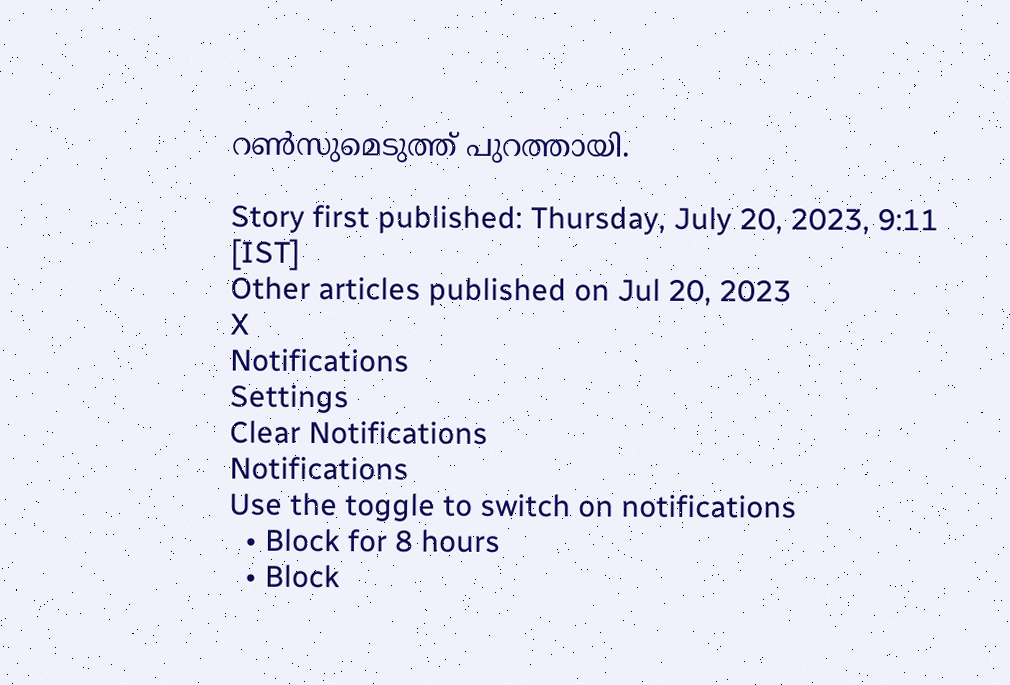റണ്‍സുമെടുത്ത് പുറത്തായി.

Story first published: Thursday, July 20, 2023, 9:11 [IST]
Other articles published on Jul 20, 2023
X
Notifications
Settings
Clear Notifications
Notifications
Use the toggle to switch on notifications
  • Block for 8 hours
  • Block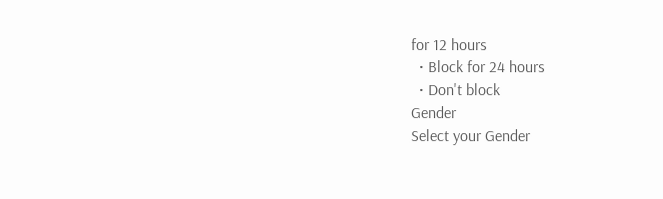for 12 hours
  • Block for 24 hours
  • Don't block
Gender
Select your Gender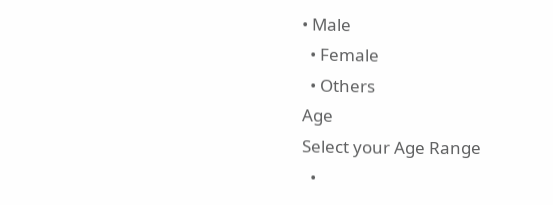• Male
  • Female
  • Others
Age
Select your Age Range
  •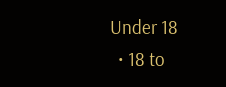Under 18
  • 18 to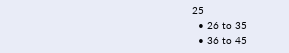25
  • 26 to 35
  • 36 to 45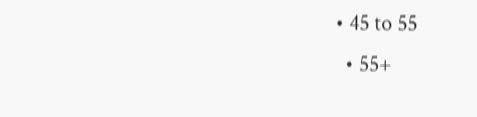• 45 to 55
  • 55+